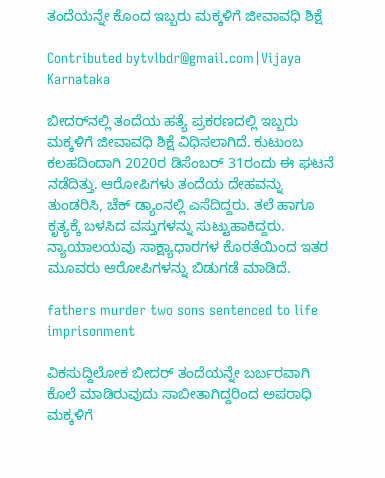ತಂದೆಯನ್ನೇ ಕೊಂದ ಇಬ್ಬರು ಮಕ್ಕಳಿಗೆ ಜೀವಾವಧಿ ಶಿಕ್ಷೆ

Contributed bytvlbdr@gmail.com|Vijaya Karnataka

ಬೀದರ್‌ನಲ್ಲಿ ತಂದೆಯ ಹತ್ಯೆ ಪ್ರಕರಣದಲ್ಲಿ ಇಬ್ಬರು ಮಕ್ಕಳಿಗೆ ಜೀವಾವಧಿ ಶಿಕ್ಷೆ ವಿಧಿಸಲಾಗಿದೆ. ಕುಟುಂಬ ಕಲಹದಿಂದಾಗಿ 2020ರ ಡಿಸೆಂಬರ್ 31ರಂದು ಈ ಘಟನೆ ನಡೆದಿತ್ತು. ಆರೋಪಿಗಳು ತಂದೆಯ ದೇಹವನ್ನು ತುಂಡರಿಸಿ, ಚೆಕ್‌ ಡ್ಯಾಂನಲ್ಲಿ ಎಸೆದಿದ್ದರು. ತಲೆ ಹಾಗೂ ಕೃತ್ಯಕ್ಕೆ ಬಳಸಿದ ವಸ್ತುಗಳನ್ನು ಸುಟ್ಟುಹಾಕಿದ್ದರು. ನ್ಯಾಯಾಲಯವು ಸಾಕ್ಷ್ಯಾಧಾರಗಳ ಕೊರತೆಯಿಂದ ಇತರ ಮೂವರು ಆರೋಪಿಗಳನ್ನು ಬಿಡುಗಡೆ ಮಾಡಿದೆ.

fathers murder two sons sentenced to life imprisonment

ವಿಕಸುದ್ದಿಲೋಕ ಬೀದರ್ ತಂದೆಯನ್ನೇ ಬರ್ಬರವಾಗಿ ಕೊಲೆ ಮಾಡಿರುವುದು ಸಾಬೀತಾಗಿದ್ದರಿಂದ ಅಪರಾಧಿ ಮಕ್ಕಳಿಗೆ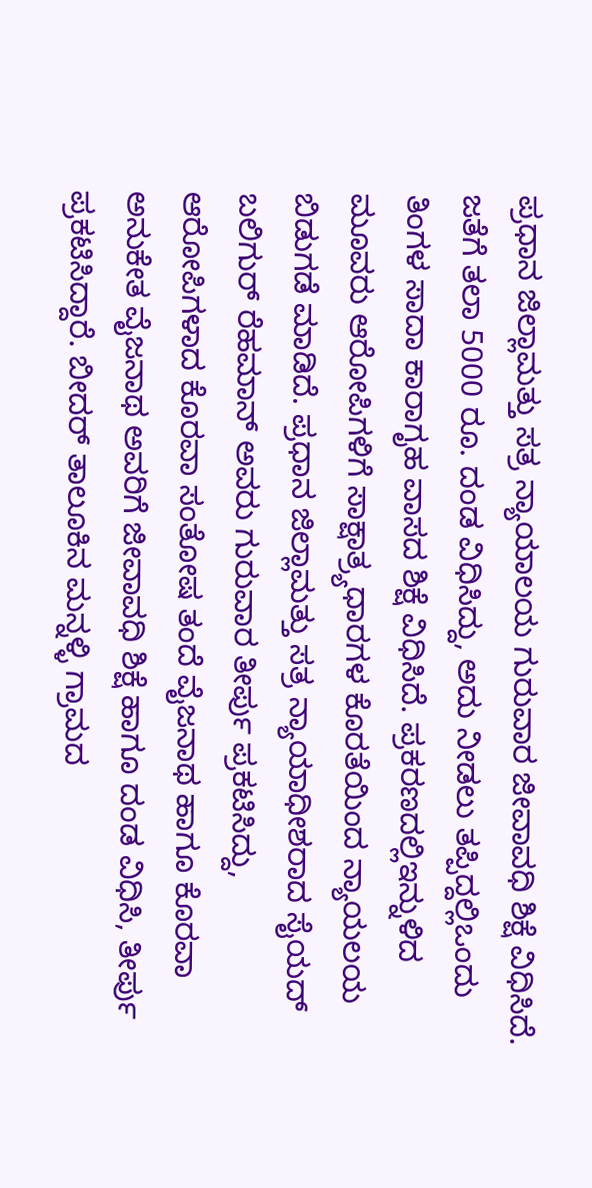ಪ್ರಧಾನ ಜಿಲ್ಲಾಮತ್ತು ಸತ್ರ ನ್ಯಾಯಾಲಯ ಗುರುವಾರ ಜೀವಾವಧಿ ಶಿಕ್ಷೆ ವಿಧಿಸಿದೆ. ಜತೆಗೆ ತಲಾ 5000 ರೂ. ದಂಡ ವಿಧಿಸಿದ್ದು, ಅದು ನೀಡಲು ತಪ್ಪಿದ್ದಲ್ಲಿಒಂದು ತಿಂಗಳ ಸಾದಾ ಕಾರಾಗೃಹ ವಾಸದ ಶಿಕ್ಷೆ ವಿಧಿಸಿದೆ. ಪ್ರಕರಣದಲ್ಲಿಇನ್ನುಳಿದ ಮೂವರು ಆರೋಪಿಗಳಿಗೆ ಸಾಕ್ಷಾತ್ರ್ಯಧಾರಗಳ ಕೊರತೆಯಿಂದ ನ್ಯಾಯಲಯ ಬಿಡುಗಡೆ ಮಾಡಿದೆ. ಪ್ರಧಾನ ಜಿಲ್ಲಾಮತ್ತು ಸತ್ರ ನ್ಯಾಯಾಧೀಶರಾದ ಸೈಯದ್ ಬಲಿಗುರ್ ರೆಹಮಾನ್ ಅವರು ಗುರುವಾರ ತೀರ್ಪು ಪ್ರಕಟಿಸಿದ್ದು, ಆರೋಪಿಗಳಾದ ಕೊರವಾ ಸಂತೋಷ ತಂದೆ ವೈಜನಾಥ ಹಾಗೂ ಕೊರವಾ ಅನುಕೇತ ವೈಜನಾಥ ಅವರಿಗೆ ಜೀವಾವಧಿ ಶಿಕ್ಷೆ ಹಾಗೂ ದಂಡ ವಿಧಿಸಿ, ತೀರ್ಪು ಪ್ರಕಟಿಸಿದ್ದಾರೆ. ಬೀದರ್ ತಾಲೂಕಿನ ಮನ್ನಳ್ಳಿ ಗ್ರಾಮದ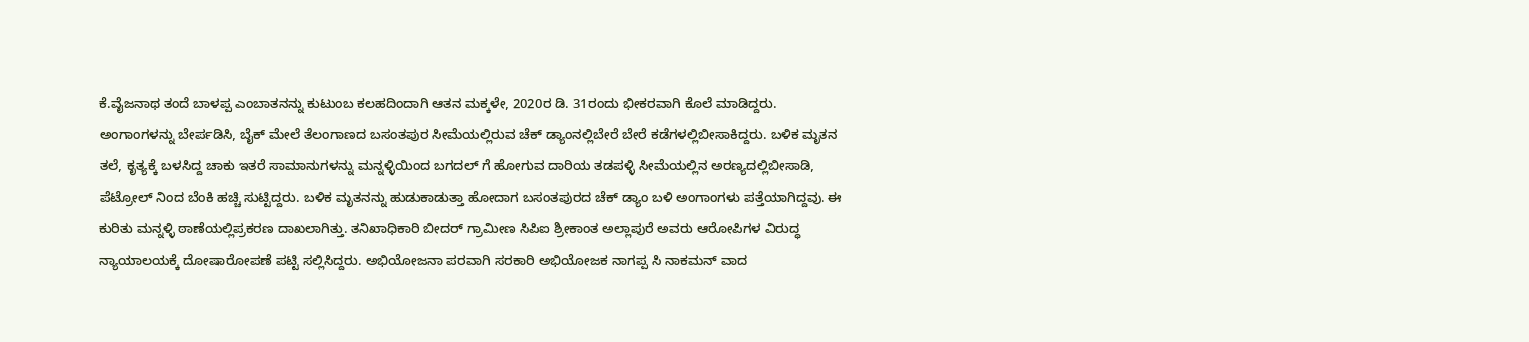ಕೆ.ವೈಜನಾಥ ತಂದೆ ಬಾಳಪ್ಪ ಎಂಬಾತನನ್ನು ಕುಟುಂಬ ಕಲಹದಿಂದಾಗಿ ಆತನ ಮಕ್ಕಳೇ, 2020ರ ಡಿ. 31ರಂದು ಭೀಕರವಾಗಿ ಕೊಲೆ ಮಾಡಿದ್ದರು. ಅಂಗಾಂಗಳನ್ನು ಬೇರ್ಪಡಿಸಿ, ಬೈಕ್ ಮೇಲೆ ತೆಲಂಗಾಣದ ಬಸಂತಪುರ ಸೀಮೆಯಲ್ಲಿರುವ ಚೆಕ್ ಡ್ಯಾಂನಲ್ಲಿಬೇರೆ ಬೇರೆ ಕಡೆಗಳಲ್ಲಿಬೀಸಾಕಿದ್ದರು. ಬಳಿಕ ಮೃತನ ತಲೆ, ಕೃತ್ಯಕ್ಕೆ ಬಳಸಿದ್ದ ಚಾಕು ಇತರೆ ಸಾಮಾನುಗಳನ್ನು ಮನ್ನಳ್ಳಿಯಿಂದ ಬಗದಲ್ ಗೆ ಹೋಗುವ ದಾರಿಯ ತಡಪಳ್ಳಿ ಸೀಮೆಯಲ್ಲಿನ ಅರಣ್ಯದಲ್ಲಿಬೀಸಾಡಿ, ಪೆಟ್ರೋಲ್ ನಿಂದ ಬೆಂಕಿ ಹಚ್ಚಿ ಸುಟ್ಟಿದ್ದರು. ಬಳಿಕ ಮೃತನನ್ನು ಹುಡುಕಾಡುತ್ತಾ ಹೋದಾಗ ಬಸಂತಪುರದ ಚೆಕ್ ಡ್ಯಾಂ ಬಳಿ ಅಂಗಾಂಗಳು ಪತ್ತೆಯಾಗಿದ್ದವು. ಈ ಕುರಿತು ಮನ್ನಳ್ಳಿ ಠಾಣೆಯಲ್ಲಿಪ್ರಕರಣ ದಾಖಲಾಗಿತ್ತು. ತನಿಖಾಧಿಕಾರಿ ಬೀದರ್ ಗ್ರಾಮೀಣ ಸಿಪಿಐ ಶ್ರೀಕಾಂತ ಅಲ್ಲಾಪುರೆ ಅವರು ಆರೋಪಿಗಳ ವಿರುದ್ಧ ನ್ಯಾಯಾಲಯಕ್ಕೆ ದೋಷಾರೋಪಣೆ ಪಟ್ಟಿ ಸಲ್ಲಿಸಿದ್ದರು. ಅಭಿಯೋಜನಾ ಪರವಾಗಿ ಸರಕಾರಿ ಅಭಿಯೋಜಕ ನಾಗಪ್ಪ ಸಿ ನಾಕಮನ್ ವಾದ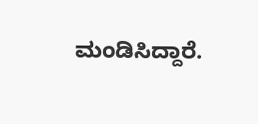ಮಂಡಿಸಿದ್ದಾರೆ.